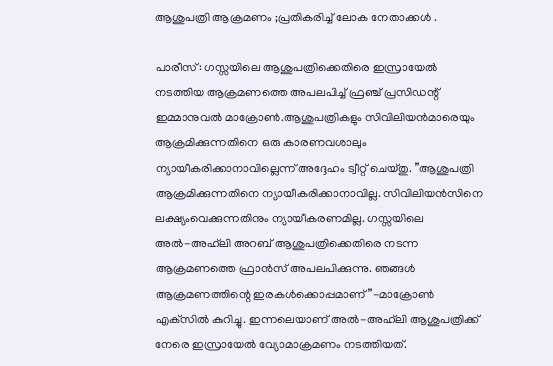ആശുപത്രി ആക്രമണം ;പ്രതികരിച്ച് ലോക നേതാക്കൾ .

പാരീസ്: ഗസ്സയിലെ ആശുപത്രിക്കെതിരെ ഇസ്രായേല്‍ നടത്തിയ ആക്രമണത്തെ അപലപിച്ച്‌ ഫ്രഞ്ച് പ്രസിഡന്റ് ഇമ്മാനുവല്‍ മാക്രോണ്‍.ആശുപത്രികളും സിവിലിയൻമാരെയും ആക്രമിക്കുന്നതിനെ ഒരു കാരണവശാലും ന്യായീകരിക്കാനാവില്ലെന്ന് അദ്ദേഹം ട്വീറ്റ് ചെയ്തു. ”ആശുപത്രി ആക്രമിക്കുന്നതിനെ ന്യായീകരിക്കാനാവില്ല. സിവിലിയൻസിനെ ലക്ഷ്യംവെക്കുന്നതിനും ന്യായീകരണമില്ല. ഗസ്സയിലെ അല്‍-അഹ്‌ലി അറബ് ആശുപത്രിക്കെതിരെ നടന്ന ആക്രമണത്തെ ഫ്രാൻസ് അപലപിക്കുന്നു. ഞങ്ങള്‍ ആക്രമണത്തിന്റെ ഇരകള്‍ക്കൊപ്പമാണ്”-മാക്രോണ്‍ എക്‌സില്‍ കുറിച്ചു. ഇന്നലെയാണ് അല്‍-അഹ്‌ലി ആശുപത്രിക്ക് നേരെ ഇസ്രായേല്‍ വ്യോമാക്രമണം നടത്തിയത്.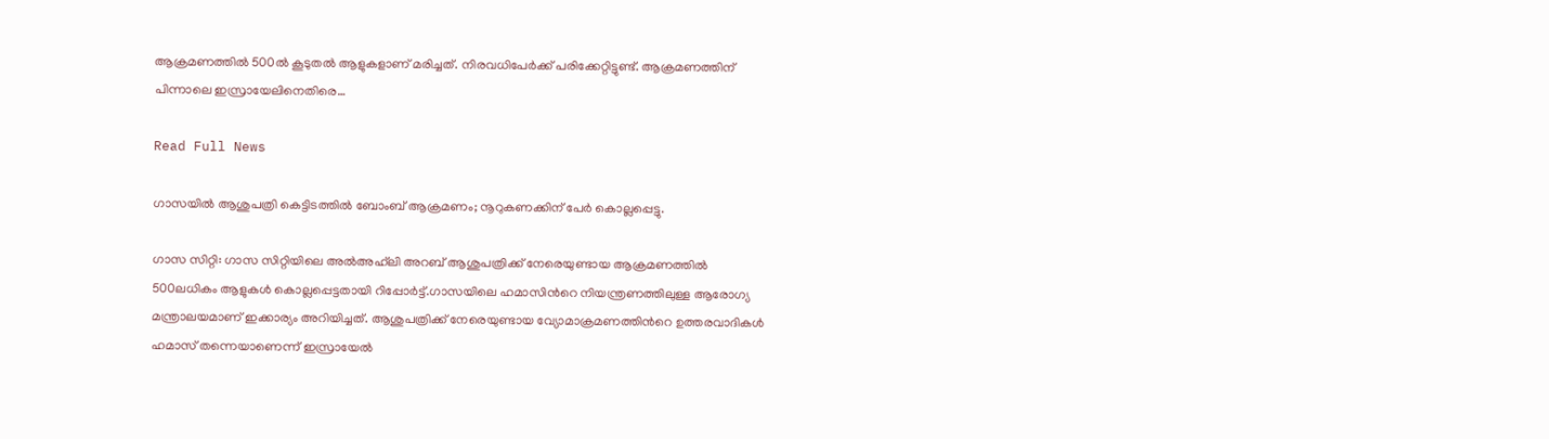ആക്രമണത്തില്‍ 500ല്‍ കൂടുതല്‍ ആളുകളാണ് മരിച്ചത്. നിരവധിപേര്‍ക്ക് പരിക്കേറ്റിട്ടുണ്ട്. ആക്രമണത്തിന് പിന്നാലെ ഇസ്രായേലിനെതിരെ…

Read Full News

ഗാസയിൽ ആശുപത്രി കെട്ടിടത്തിൽ ബോംബ് ആക്രമണം; നൂറുകണക്കിന് പേർ കൊല്ലപ്പെട്ടു.

ഗാസ സിറ്റി: ഗാസ സിറ്റിയിലെ അല്‍അഹ്‌ലി അറബ് ആശുപത്രിക്ക് നേരെയുണ്ടായ ആക്രമണത്തില്‍ 500ലധികം ആളുകള്‍ കൊല്ലപ്പെട്ടതായി റിപ്പോര്‍ട്ട്.ഗാസയിലെ ഹമാസിന്‍റെ നിയന്ത്രണത്തിലുള്ള ആരോഗ്യ മന്ത്രാലയമാണ് ഇക്കാര്യം അറിയിച്ചത്. ആശുപത്രിക്ക് നേരെയുണ്ടായ വ്യോമാക്രമണത്തിന്‍റെ ഉത്തരവാദികള്‍ ഹമാസ് തന്നെയാണെന്ന് ഇസ്രായേല്‍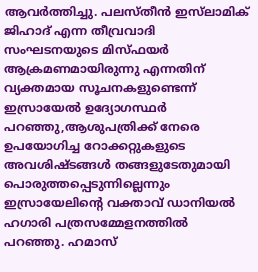ആവര്‍ത്തിച്ചു. പലസ്തീൻ ഇസ്‌ലാമിക് ജിഹാദ് എന്ന തീവ്രവാദി സംഘടനയുടെ മിസ്‌ഫയർ ആക്രമണമായിരുന്നു എന്നതിന് വ്യക്തമായ സൂചനകളുണ്ടെന്ന് ഇസ്രായേൽ ഉദ്യോഗസ്ഥർ പറഞ്ഞു,ആശുപത്രിക്ക് നേരെ ഉപയോഗിച്ച റോക്കറ്റുകളുടെ അവശിഷ്ടങ്ങള്‍ തങ്ങളുടേതുമായി പൊരുത്തപ്പെടുന്നില്ലെന്നും ഇസ്രായേലിന്‍റെ വക്താവ് ഡാനിയല്‍ ഹഗാരി പത്രസമ്മേളനത്തില്‍ പറഞ്ഞു. ഹമാസ്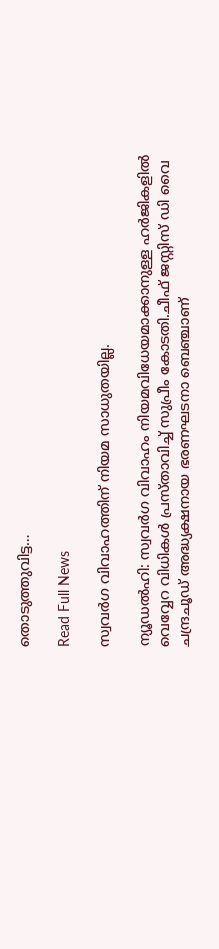തൊടുത്തുവിട്ട…

Read Full News

സ്വവര്‍ഗ വിവാഹത്തിന് നിയമ സാധുതയില്ല.

ന്യൂഡല്‍ഹി: സ്വവര്‍ഗ വിവാഹം നിയമവിധേയമാക്കാനുള്ള ഹര്‍ജികളില്‍ വെവ്വേറ വിധികള്‍ പ്രസ്താവിച്ച്‌ സുപ്രീം കോടതി.ചീഫ് ജസ്റ്റിസ് ഡി വൈ ചന്ദ്രചൂഡ് അദ്ധ്യക്ഷനായ ഭരണഘടനാ ബെഞ്ചാണ്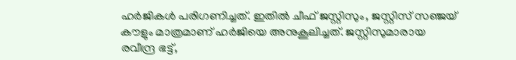ഹര്‍ജികള്‍ പരിഗണിച്ചത്. ഇതില്‍ ചീഫ് ജസ്റ്റിസും, ജസ്റ്റിസ് സഞ്ജയ് കൗളും മാത്രമാണ് ഹര്‍ജിയെ അനുകൂലിച്ചത്. ജസ്റ്റിസുമാരായ രവീന്ദ്ര ഭട്ട്,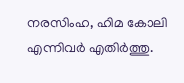നരസിംഹ, ഹിമ കോലി എന്നിവര്‍ എതിര്‍ത്തു.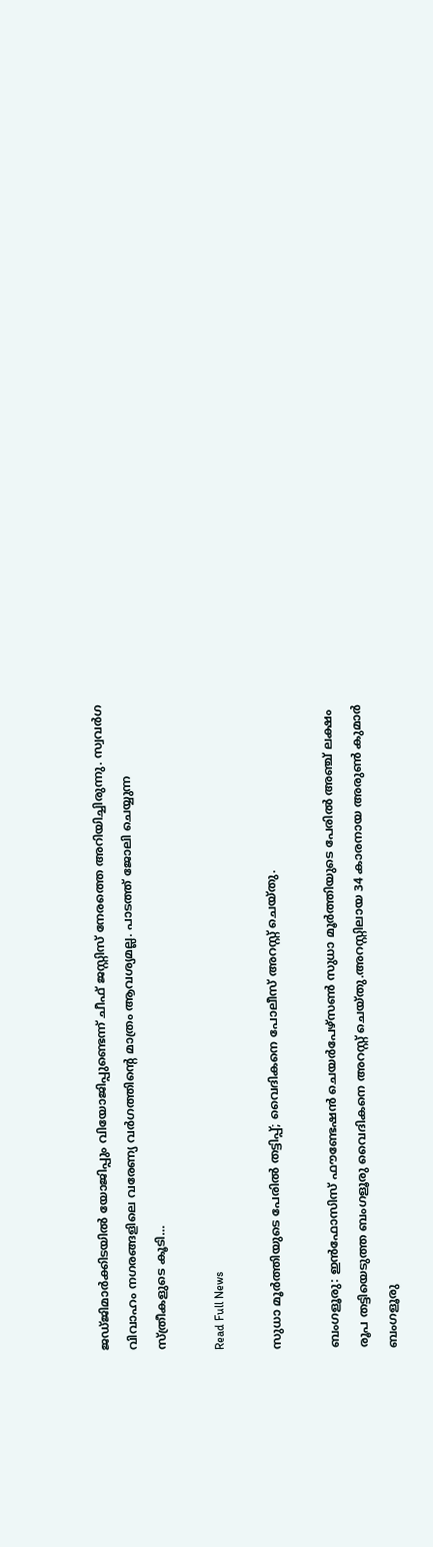ജഡ്ജിമാര്‍ക്കിടയില്‍ യോജിപ്പും വിയോജിപ്പുണ്ടെന്ന് ചീഫ് ജസ്റ്റിസ് നേരത്തെ അറിയിച്ചിരുന്നു. സ്വവര്‍ഗ വിവാഹം നഗരങ്ങളിലെ വരേണ്യ വര്‍ഗത്തിന്റെ മാത്രം ആവശ്യമല്ല. പാടത്ത് ജോലി ചെയ്യുന്ന സ്ത്രീകളുടെ കൂടി…

Read Full News

സുധാ മൂര്‍ത്തിയുടെ പേരില്‍ തട്ടിപ്പ്; വൈദികനെ പോലീസ് അറസ്റ്റ് ചെയ്തു.

ബംഗളൂരു: ഇൻഫോസിസ് ഫൗണ്ടേഷൻ ചെയര്‍പേഴ്സണ്‍ സുധാ മൂര്‍ത്തിയുടെ പേരില്‍ അഞ്ച് ലക്ഷം രൂപ തട്ടിയെടുത്ത ബംഗളൂരു വൈദികനെ അറസ്റ്റ് ചെയ്തു.അറസ്റ്റിലായ 34 കാരനായ അരുണ്‍ കുമാര്‍ ബംഗളൂരു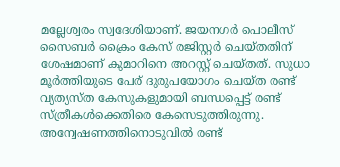മല്ലേശ്വരം സ്വദേശിയാണ്. ജയനഗര്‍ പൊലീസ് സൈബര്‍ ക്രൈം കേസ് രജിസ്റ്റര്‍ ചെയ്തതിന് ശേഷമാണ് കുമാറിനെ അറസ്റ്റ് ചെയ്തത്. സുധാ മൂര്‍ത്തിയുടെ പേര് ദുരുപയോഗം ചെയ്ത രണ്ട് വ്യത്യസ്ത കേസുകളുമായി ബന്ധപ്പെട്ട് രണ്ട് സ്ത്രീകള്‍ക്കെതിരെ കേസെടുത്തിരുന്നു. അന്വേഷണത്തിനൊടുവില്‍ രണ്ട്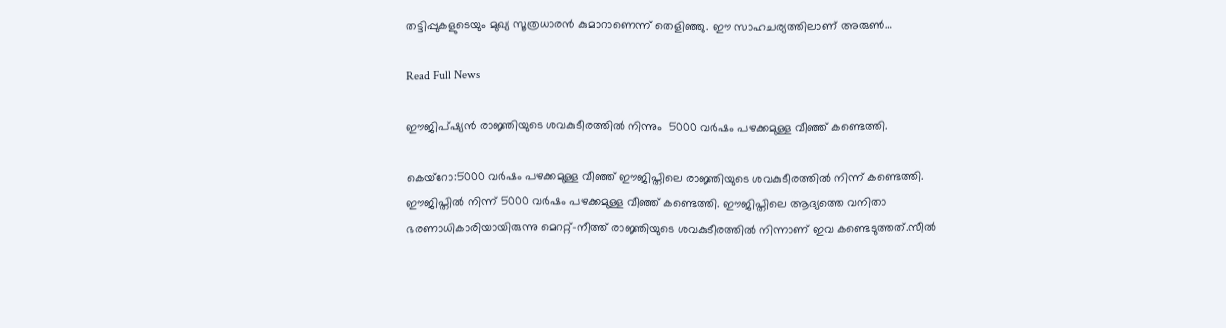തട്ടിപ്പുകളുടെയും മുഖ്യ സൂത്രധാരൻ കുമാറാണെന്ന് തെളിഞ്ഞു. ഈ സാഹചര്യത്തിലാണ് അരുണ്‍…

Read Full News

ഈജിപ്ഷ്യൻ രാജ്ഞിയുടെ ശവകുടീരത്തിൽ നിന്നും  5000 വർഷം പഴക്കമുള്ള വീഞ്ഞ് കണ്ടെത്തി.

കെയ്റോ:5000 വര്‍ഷം പഴക്കമുള്ള വീഞ്ഞ് ഈജിപ്തിലെ രാജ്ഞിയുടെ ശവകുടീരത്തില്‍ നിന്ന് കണ്ടെത്തി. ഈജിപ്തില്‍ നിന്ന് 5000 വര്‍ഷം പഴക്കമുള്ള വീഞ്ഞ് കണ്ടെത്തി. ഈജിപ്തിലെ ആദ്യത്തെ വനിതാ ഭരണാധികാരിയായിരുന്നു മെററ്റ്-നീത്ത് രാജ്ഞിയുടെ ശവകുടീരത്തില്‍ നിന്നാണ് ഇവ കണ്ടെടുത്തത്.സീല്‍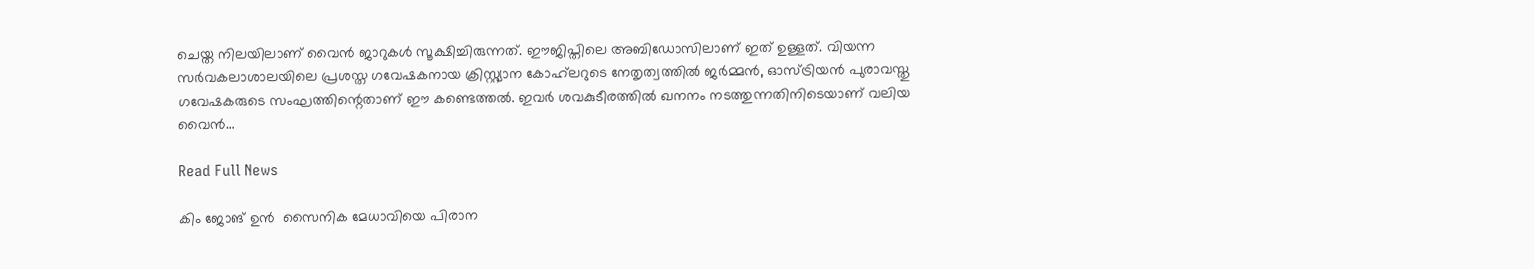ചെയ്ത നിലയിലാണ് വൈൻ ജാറുകള്‍ സൂക്ഷിച്ചിരുന്നത്. ഈജിപ്തിലെ അബിഡോസിലാണ് ഇത് ഉള്ളത്. വിയന്ന സര്‍വകലാശാലയിലെ പ്രശസ്ത ഗവേഷകനായ ക്രിസ്റ്റ്യാന കോഹ്‌ലറുടെ നേതൃത്വത്തില്‍ ജര്‍മ്മൻ, ഓസ്ട്രിയൻ പുരാവസ്തു ഗവേഷകരുടെ സംഘത്തിന്റെതാണ് ഈ കണ്ടെത്തല്‍. ഇവര്‍ ശവകുടീരത്തില്‍ ഖനനം നടത്തുന്നതിനിടെയാണ് വലിയ വൈൻ…

Read Full News

കിം ജോങ് ഉന്‍  സൈനിക മേധാവിയെ പിരാന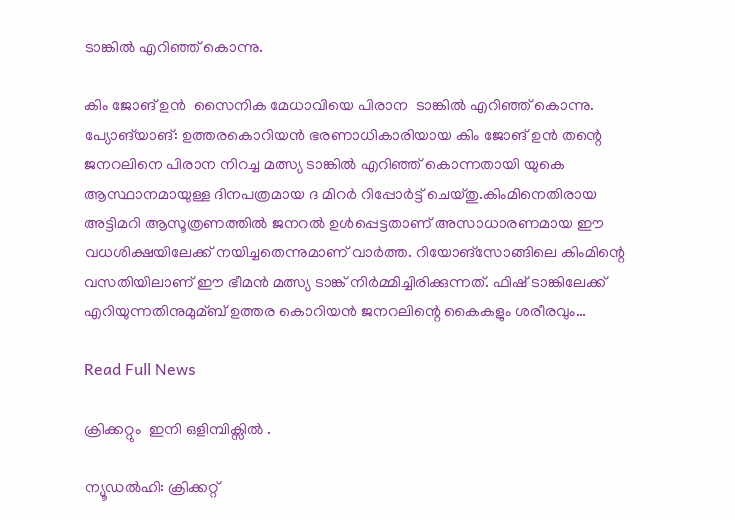ടാങ്കില്‍ എറിഞ്ഞ് കൊന്നു.

കിം ജോങ് ഉന്‍  സൈനിക മേധാവിയെ പിരാന  ടാങ്കില്‍ എറിഞ്ഞ് കൊന്നു. പ്യോങ്‌യാങ്: ഉത്തരകൊറിയന്‍ ഭരണാധികാരിയായ കിം ജോങ് ഉന്‍ തന്റെ ജനറലിനെ പിരാന നിറച്ച മത്സ്യ ടാങ്കില്‍ എറിഞ്ഞ് കൊന്നതായി യുകെ ആസ്ഥാനമായുള്ള ദിനപത്രമായ ദ മിറര്‍ റിപ്പോര്‍ട്ട് ചെയ്തു.കിംമിനെതിരായ അട്ടിമറി ആസൂത്രണത്തില്‍ ജനറല്‍ ഉള്‍പ്പെട്ടതാണ് അസാധാരണമായ ഈ വധശിക്ഷയിലേക്ക് നയിച്ചതെന്നുമാണ് വാര്‍ത്ത. റിയോങ്‌സോങ്ങിലെ കിംമിന്റെ വസതിയിലാണ് ഈ ഭീമന്‍ മത്സ്യ ടാങ്ക് നിര്‍മ്മിച്ചിരിക്കുന്നത്. ഫിഷ് ടാങ്കിലേക്ക് എറിയുന്നതിനുമുമ്ബ് ഉത്തര കൊറിയന്‍ ജനറലിന്റെ കൈകളും ശരീരവും…

Read Full News

ക്രിക്കറ്റും  ഇനി ഒളിമ്പിക്സിൽ .

ന്യൂഡൽഹി: ക്രിക്കറ്റ്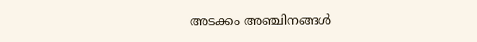അടക്കം അഞ്ചിനങ്ങള്‍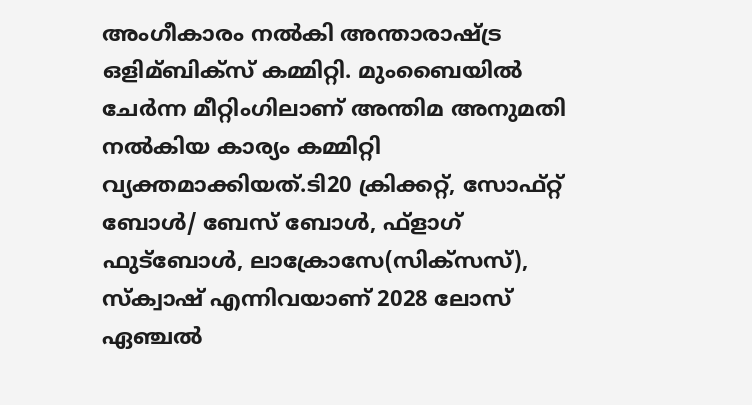അംഗീകാരം നല്‍കി അന്താരാഷ്‌ട്ര ഒളിമ്ബിക്‌സ് കമ്മിറ്റി. മുംബൈയില്‍ ചേര്‍ന്ന മീറ്റിംഗിലാണ് അന്തിമ അനുമതി നല്‍കിയ കാര്യം കമ്മിറ്റി വ്യക്തമാക്കിയത്.ടി20 ക്രിക്കറ്റ്, സോഫ്റ്റ് ബോള്‍/ ബേസ് ബോള്‍, ഫ്‌ളാഗ് ഫുട്‌ബോള്‍, ലാക്രോസേ(സിക്‌സസ്), സ്‌ക്വാഷ് എന്നിവയാണ് 2028 ലോസ് ഏഞ്ചല്‍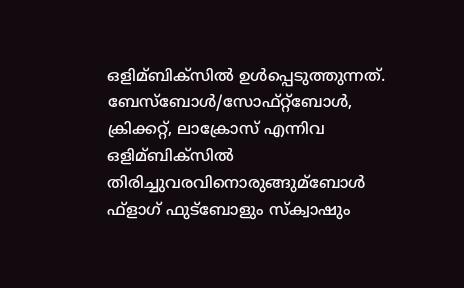ഒളിമ്ബിക്‌സില്‍ ഉള്‍പ്പെടുത്തുന്നത്. ബേസ്‌ബോള്‍/സോഫ്റ്റ്‌ബോള്‍, ക്രിക്കറ്റ്, ലാക്രോസ് എന്നിവ ഒളിമ്ബിക്‌സില്‍ തിരിച്ചുവരവിനൊരുങ്ങുമ്ബോള്‍ ഫ്‌ളാഗ് ഫുട്‌ബോളും സ്‌ക്വാഷും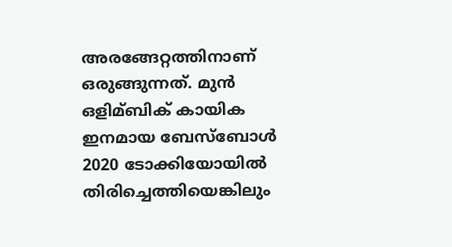അരങ്ങേറ്റത്തിനാണ് ഒരുങ്ങുന്നത്. മുന്‍ ഒളിമ്ബിക് കായിക ഇനമായ ബേസ്‌ബോള്‍ 2020 ടോക്കിയോയില്‍ തിരിച്ചെത്തിയെങ്കിലും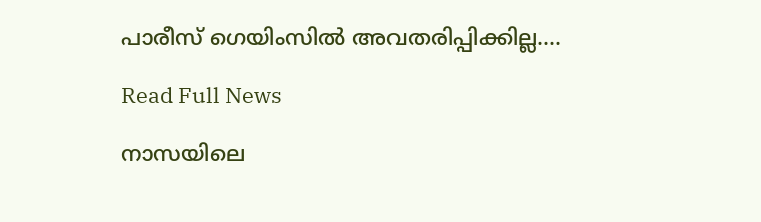പാരീസ് ഗെയിംസില്‍ അവതരിപ്പിക്കില്ല….

Read Full News

നാസയിലെ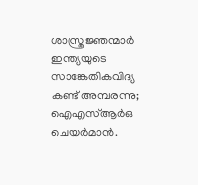ശാസ്ത്രജ്ഞന്മാർ ഇന്ത്യയുടെ സാങ്കേതികവിദ്യ കണ്ട് അമ്പരന്നു; ഐഎസ്ആർഒ ചെയർമാൻ.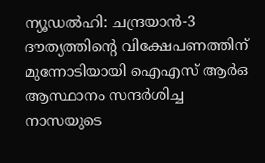ന്യൂഡല്‍ഹി: ചന്ദ്രയാന്‍-3 ദൗത്യത്തിന്റെ വിക്ഷേപണത്തിന് മുന്നോടിയായി ഐഎസ് ആര്‍ഒ ആസ്ഥാനം സന്ദര്‍ശിച്ച നാസയുടെ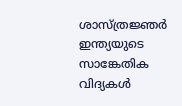ശാസ്ത്രജ്ഞര്‍ ഇന്ത്യയുടെ സാങ്കേതിക വിദ്യകള്‍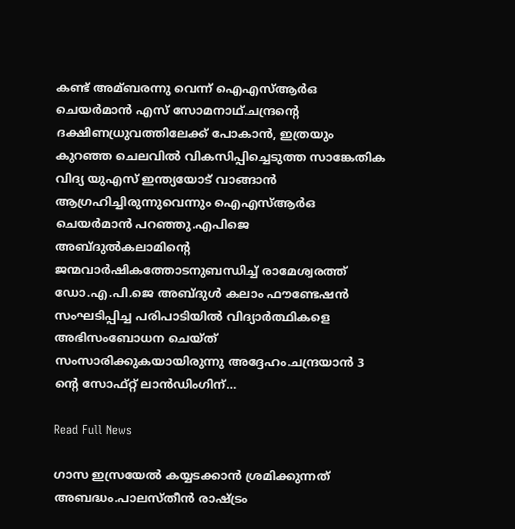കണ്ട് അമ്ബരന്നു വെന്ന് ഐഎസ്‌ആര്‍ഒ ചെയര്‍മാന്‍ എസ് സോമനാഥ്.ചന്ദ്രന്റെ ദക്ഷിണധ്രുവത്തിലേക്ക് പോകാന്‍, ഇത്രയും കുറഞ്ഞ ചെലവില്‍ വികസിപ്പിച്ചെടുത്ത സാങ്കേതിക വിദ്യ യുഎസ് ഇന്ത്യയോട് വാങ്ങാന്‍ ആഗ്രഹിച്ചിരുന്നുവെന്നും ഐഎസ്‌ആര്‍ഒ ചെയര്‍മാന്‍ പറഞ്ഞു.എപിജെ അബ്ദുല്‍കലാമിന്റെ ജന്മവാര്‍ഷികത്തോടനുബന്ധിച്ച്‌ രാമേശ്വരത്ത് ഡോ.എ.പി.ജെ അബ്ദുള്‍ കലാം ഫൗണ്ടേഷന്‍ സംഘടിപ്പിച്ച പരിപാടിയില്‍ വിദ്യാര്‍ത്ഥികളെ അഭിസംബോധന ചെയ്ത് സംസാരിക്കുകയായിരുന്നു അദ്ദേഹം.ചന്ദ്രയാന്‍ 3 ന്റെ സോഫ്റ്റ് ലാന്‍ഡിംഗിന്…

Read Full News

ഗാസ ഇസ്രയേൽ കയ്യടക്കാൻ ശ്രമിക്കുന്നത് അബദ്ധം.പാലസ്തീൻ രാഷ്ട്രം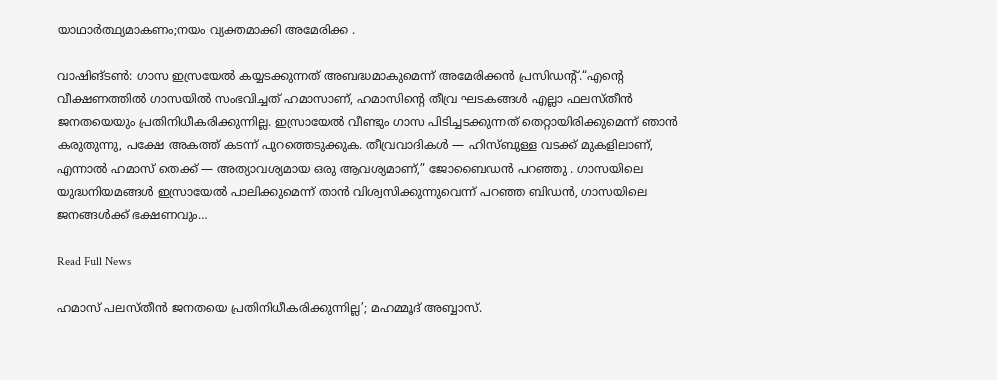യാഥാർത്ഥ്യമാകണം;നയം വ്യക്തമാക്കി അമേരിക്ക .

വാഷിങ്ടണ്‍: ഗാസ ഇസ്രയേല്‍ കയ്യടക്കുന്നത് അബദ്ധമാകുമെന്ന് അമേരിക്കൻ പ്രസിഡന്റ്.“എന്റെ വീക്ഷണത്തിൽ ഗാസയിൽ സംഭവിച്ചത് ഹമാസാണ്, ഹമാസിന്റെ തീവ്ര ഘടകങ്ങൾ എല്ലാ ഫലസ്തീൻ ജനതയെയും പ്രതിനിധീകരിക്കുന്നില്ല. ഇസ്രായേൽ വീണ്ടും ഗാസ പിടിച്ചടക്കുന്നത് തെറ്റായിരിക്കുമെന്ന് ഞാൻ കരുതുന്നു, പക്ഷേ അകത്ത് കടന്ന് പുറത്തെടുക്കുക. തീവ്രവാദികൾ — ഹിസ്ബുള്ള വടക്ക് മുകളിലാണ്, എന്നാൽ ഹമാസ് തെക്ക് — അത്യാവശ്യമായ ഒരു ആവശ്യമാണ്,” ജോബൈഡൻ പറഞ്ഞു . ഗാസയിലെ യുദ്ധനിയമങ്ങൾ ഇസ്രായേൽ പാലിക്കുമെന്ന് താൻ വിശ്വസിക്കുന്നുവെന്ന് പറഞ്ഞ ബിഡൻ, ഗാസയിലെ ജനങ്ങൾക്ക് ഭക്ഷണവും…

Read Full News

ഹമാസ് പലസ്തീന്‍ ജനതയെ പ്രതിനിധീകരിക്കുന്നില്ല’; മഹമ്മൂദ് അബ്ബാസ്.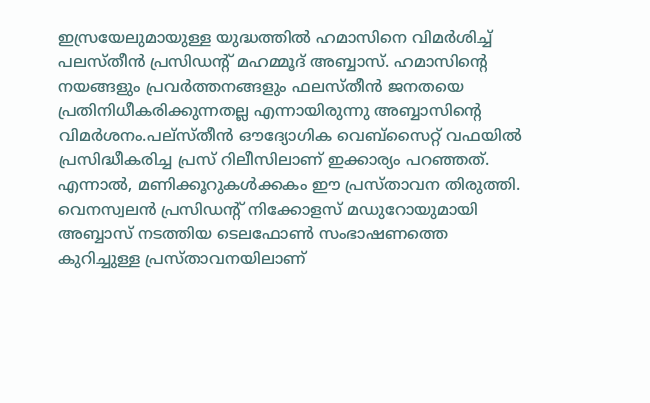ഇസ്രയേലുമായുള്ള യുദ്ധത്തില്‍ ഹമാസിനെ വിമര്‍ശിച്ച്‌ പലസ്തീന്‍ പ്രസിഡന്റ് മഹമ്മൂദ് അബ്ബാസ്. ഹമാസിന്റെ നയങ്ങളും പ്രവര്‍ത്തനങ്ങളും ഫലസ്തീന്‍ ജനതയെ പ്രതിനിധീകരിക്കുന്നതല്ല എന്നായിരുന്നു അബ്ബാസിന്റെ വിമര്‍ശനം.പല്‌സ്തീന്‍ ഔദ്യോഗിക വെബ്‌സൈറ്റ് വഫയില്‍ പ്രസിദ്ധീകരിച്ച പ്രസ് റിലീസിലാണ് ഇക്കാര്യം പറഞ്ഞത്. എന്നാല്‍, മണിക്കൂറുകള്‍ക്കകം ഈ പ്രസ്താവന തിരുത്തി. വെനസ്വലന്‍ പ്രസിഡന്റ് നിക്കോളസ് മഡുറോയുമായി അബ്ബാസ് നടത്തിയ ടെലഫോണ്‍ സംഭാഷണത്തെ കുറിച്ചുള്ള പ്രസ്താവനയിലാണ്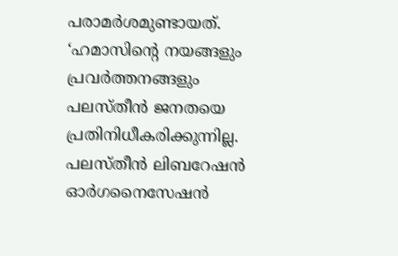പരാമര്‍ശമുണ്ടായത്. ‘ഹമാസിന്റെ നയങ്ങളും പ്രവര്‍ത്തനങ്ങളും പലസ്തീന്‍ ജനതയെ പ്രതിനിധീകരിക്കുന്നില്ല. പലസ്തീന്‍ ലിബറേഷന്‍ ഓര്‍ഗനൈസേഷന്‍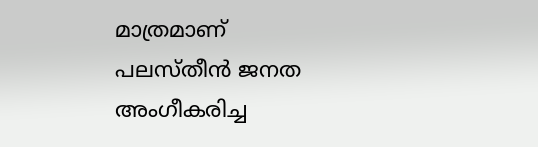മാത്രമാണ് പലസ്തീന്‍ ജനത അംഗീകരിച്ച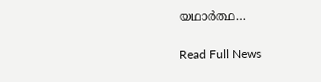യഥാര്‍ത്ഥ…

Read Full News